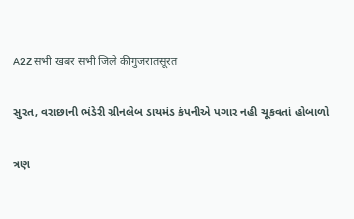A2Z सभी खबर सभी जिले कीगुजरातसूरत

સુરત, વરાછાની ભંડેરી ગ્રીનલેબ ડાયમંડ કંપનીએ પગાર નહી ચૂકવતાં હોબાળો

ત્રણ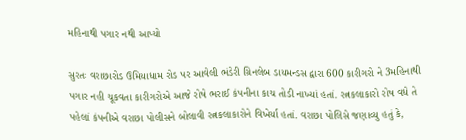મહિનાથી પગાર નથી આપ્યો

સુરતઃ વરાછારોડ ઉમિયાધામ રોડ પર આવેલી ભંડેરી ગ્રિનલેબ ડાયમન્ડસ દ્વારા 600 કારીગરો ને 3મહિનાથી પગાર નહી ચૂકવતા કારીગરોએ આજે રોષે ભરાઈ કંપનીના કાચ તોડી નાખ્યાં હતાં. રત્નકલાકારો રોષ વધે તે પહેલાં કંપનીએ વરાછા પોલીસને બોલાવી રત્નકલાકારોને વિખેર્યા હતાં. વરાછા પોલિસે જણાવ્યુ હતું કે,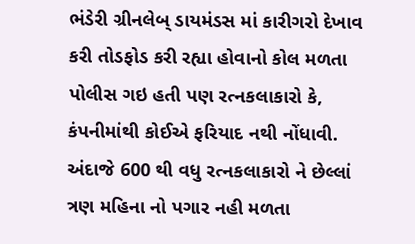ભંડેરી ગ્રીનલેબ્ ડાયમંડસ માં કારીગરો દેખાવ કરી તોડફોડ કરી રહ્યા હોવાનો કોલ મળતા પોલીસ ગઇ હતી પણ રત્નકલાકારો કે, કંપનીમાંથી કોઈએ ફરિયાદ નથી નોંધાવી. અંદાજે 600 થી વધુ રત્નકલાકારો ને છેલ્લાં ત્રણ મહિના નો પગાર નહી મળતા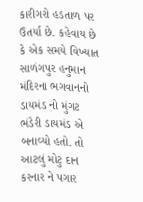કારીગરો હડતાળ પર ઉતર્યા છે. કહેવાય છે કે એક સમયે વિખ્યાત સાળંગપુર હનુમાન મંદિરના ભગવાનનો ડાયમંડ નો મુંગટ ભંડેરી ડાયમંડ એ બનાવ્યો હતો. તો આટલું મોટુ દાન કરનાર ને પગાર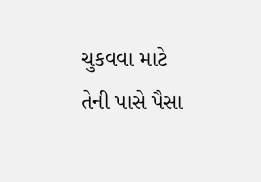ચુકવવા માટે તેની પાસે પૈસા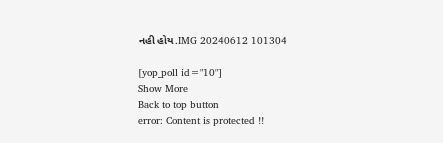નહી હોય.IMG 20240612 101304

[yop_poll id="10"]
Show More
Back to top button
error: Content is protected !!